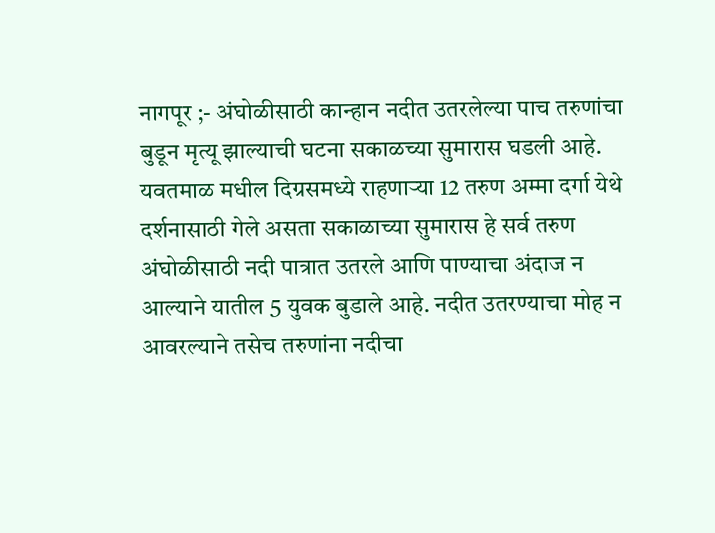नागपूर ;- अंघोळीसाठी कान्हान नदीत उतरलेल्या पाच तरुणांचा बुडून मृत्यू झाल्याची घटना सकाळच्या सुमारास घडली आहे. यवतमाळ मधील दिग्रसमध्ये राहणाऱ्या 12 तरुण अम्मा दर्गा येथे दर्शनासाठी गेले असता सकाळाच्या सुमारास हे सर्व तरुण अंघोळीसाठी नदी पात्रात उतरले आणि पाण्याचा अंदाज न आल्याने यातील 5 युवक बुडाले आहे. नदीत उतरण्याचा मोह न आवरल्याने तसेच तरुणांना नदीचा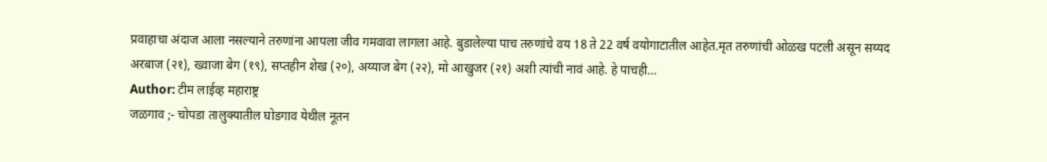प्रवाहाचा अंदाज आला नसल्याने तरुणांना आपला जीव गमवावा लागला आहे. बुडालेल्या पाच तरुणांचे वय 18 ते 22 वर्ष वयोगाटातील आहेत.मृत तरुणांची ओळख पटली असून सय्यद अरबाज (२१), ख्वाजा बेग (१९), सप्तहीन शेख (२०), अय्याज बेग (२२), मो आखुजर (२१) अशी त्यांची नावं आहे. हे पाचही…
Author: टीम लाईव्ह महाराष्ट्र
जळगाव ;- चोपडा तालुक्यातील घोडगाव येथील नूतन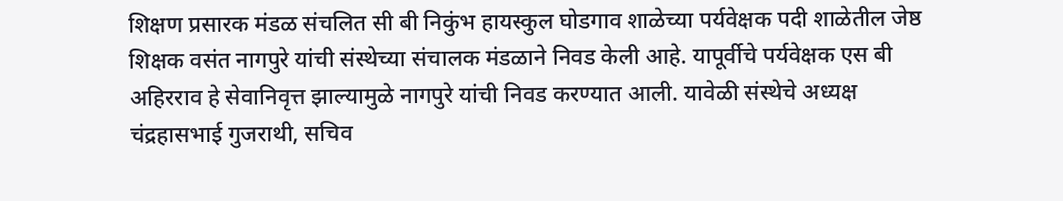शिक्षण प्रसारक मंडळ संचलित सी बी निकुंभ हायस्कुल घोडगाव शाळेच्या पर्यवेक्षक पदी शाळेतील जेष्ठ शिक्षक वसंत नागपुरे यांची संस्थेच्या संचालक मंडळाने निवड केली आहे. यापूर्वीचे पर्यवेक्षक एस बी अहिरराव हे सेवानिवृत्त झाल्यामुळे नागपुरे यांची निवड करण्यात आली. यावेळी संस्थेचे अध्यक्ष चंद्रहासभाई गुजराथी, सचिव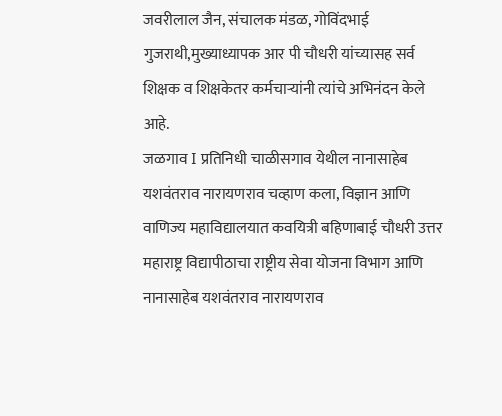जवरीलाल जैन, संचालक मंडळ, गोविंदभाई गुजराथी,मुख्याध्यापक आर पी चौधरी यांच्यासह सर्व शिक्षक व शिक्षकेतर कर्मचाऱ्यांनी त्यांचे अभिनंदन केले आहे.
जळगाव I प्रतिनिधी चाळीसगाव येथील नानासाहेब यशवंतराव नारायणराव चव्हाण कला, विज्ञान आणि वाणिज्य महाविद्यालयात कवयित्री बहिणाबाई चौधरी उत्तर महाराष्ट्र विद्यापीठाचा राष्ट्रीय सेवा योजना विभाग आणि नानासाहेब यशवंतराव नारायणराव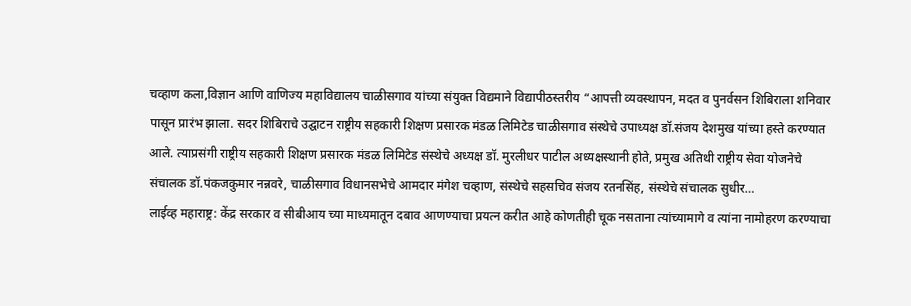चव्हाण कला,विज्ञान आणि वाणिज्य महाविद्यालय चाळीसगाव यांच्या संयुक्त विद्यमाने विद्यापीठस्तरीय “आपत्ती व्यवस्थापन, मदत व पुनर्वसन शिबिराला शनिवार पासून प्रारंभ झाला. सदर शिबिराचे उद्घाटन राष्ट्रीय सहकारी शिक्षण प्रसारक मंडळ लिमिटेड चाळीसगाव संस्थेचे उपाध्यक्ष डॉ.संजय देशमुख यांच्या हस्ते करण्यात आले. त्याप्रसंगी राष्ट्रीय सहकारी शिक्षण प्रसारक मंडळ लिमिटेड संस्थेचे अध्यक्ष डॉ. मुरलीधर पाटील अध्यक्षस्थानी होते, प्रमुख अतिथी राष्ट्रीय सेवा योजनेचे संचालक डॉ.पंकजकुमार नन्नवरे, चाळीसगाव विधानसभेचे आमदार मंगेश चव्हाण, संस्थेचे सहसचिव संजय रतनसिंह, संस्थेचे संचालक सुधीर…
लाईव्ह महाराष्ट्र: केंद्र सरकार व सीबीआय च्या माध्यमातून दबाव आणण्याचा प्रयत्न करीत आहे कोणतीही चूक नसताना त्यांच्यामागे व त्यांना नामोहरण करण्याचा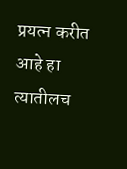प्रयत्न करीत आहे हा त्यातीलच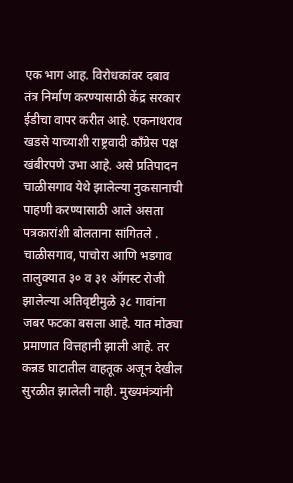एक भाग आह. विरोधकांवर दबाव तंत्र निर्माण करण्यासाठी केंद्र सरकार ईडीचा वापर करीत आहे. एकनाथराव खडसे याच्याशी राष्ट्रवादी काँग्रेस पक्ष खंबीरपणे उभा आहे. असे प्रतिपादन चाळीसगाव येथे झालेल्या नुकसानाची पाहणी करण्यासाठी आले असता पत्रकारांशी बोलताना सांगितले . चाळीसगाव, पाचोरा आणि भडगाव तालुक्यात ३० व ३१ ऑगस्ट रोजी झालेल्या अतिवृष्टीमुळे ३८ गावांना जबर फटका बसला आहे. यात मोठ्या प्रमाणात वित्तहानी झाली आहे. तर कन्नड घाटातील वाहतूक अजून देखील सुरळीत झालेली नाही. मुख्यमंत्र्यांनी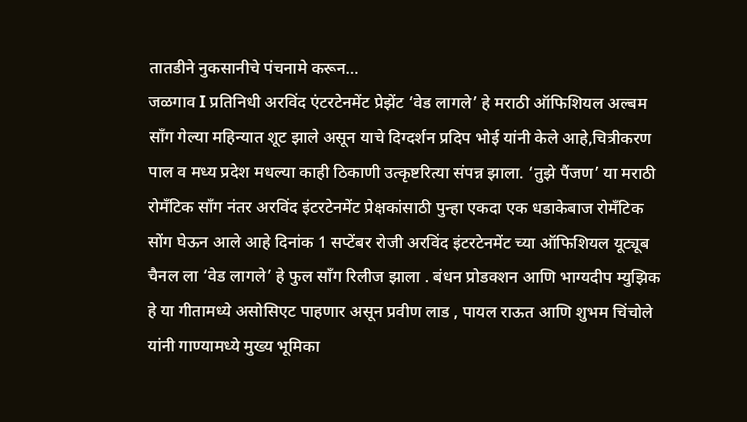तातडीने नुकसानीचे पंचनामे करून…
जळगाव I प्रतिनिधी अरविंद एंटरटेनमेंट प्रेझेंट ‘वेड लागले’ हे मराठी ऑफिशियल अल्बम सॉंग गेल्या महिन्यात शूट झाले असून याचे दिग्दर्शन प्रदिप भोई यांनी केले आहे,चित्रीकरण पाल व मध्य प्रदेश मधल्या काही ठिकाणी उत्कृष्टरित्या संपन्न झाला. ‘तुझे पैंजण’ या मराठी रोमॅंटिक सॉंग नंतर अरविंद इंटरटेनमेंट प्रेक्षकांसाठी पुन्हा एकदा एक धडाकेबाज रोमँटिक सोंग घेऊन आले आहे दिनांक 1 सप्टेंबर रोजी अरविंद इंटरटेनमेंट च्या ऑफिशियल यूट्यूब चैनल ला ‘वेड लागले’ हे फुल साँग रिलीज झाला . बंधन प्रोडक्शन आणि भाग्यदीप म्युझिक हे या गीतामध्ये असोसिएट पाहणार असून प्रवीण लाड , पायल राऊत आणि शुभम चिंचोले यांनी गाण्यामध्ये मुख्य भूमिका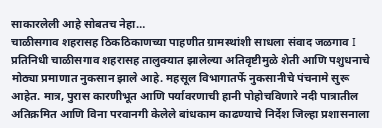साकारलेली आहे सोबतच नेहा…
चाळीसगाव शहरासह ठिकठिकाणच्या पाहणीत ग्रामस्थांशी साधला संवाद जळगाव I प्रतिनिधी चाळीसगाव शहरासह तालुक्यात झालेल्या अतिवृष्टीमुळे शेती आणि पशुधनाचे मोठ्या प्रमाणात नुकसान झाले आहे. महसूल विभागातर्फे नुकसानीचे पंचनामे सुरू आहेत. मात्र, पुरास कारणीभूत आणि पर्यावरणाची हानी पोहोचविणारे नदी पात्रातील अतिक्रमित आणि विना परवानगी केलेले बांधकाम काढण्याचे निर्देश जिल्हा प्रशासनाला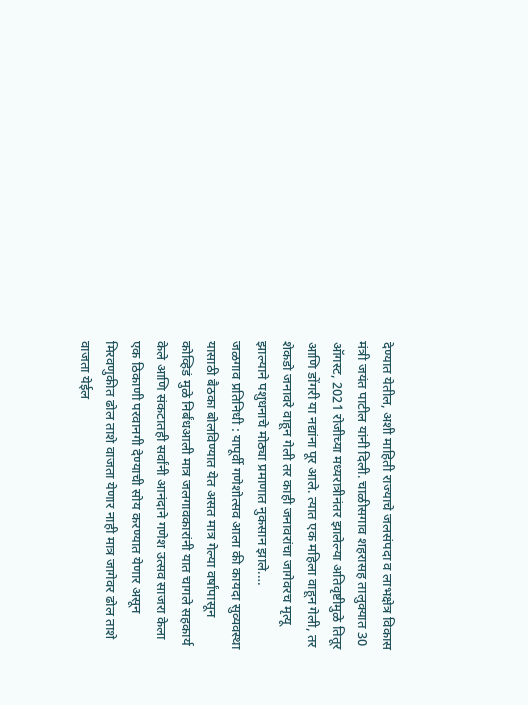देण्यात येतील, अशी माहिती राज्याचे जलसंपदा व लाभक्षेत्र विकास मंत्री जयंत पाटील यांनी दिली. चाळीसगाव शहरासह तालुक्यात 30 ऑगस्ट, 2021 रोजीच्या मध्यरात्रीनंतर झालेल्या अतिवृष्टीमुळे तितूर आणि डोंगरी या नद्यांना पूर आले. त्यात एक महिला वाहून गेली, तर शेकडो जनावरे वाहून गेली तर काही जनावरांचा जागेवरच मृत्यू झाल्याने पशुधनाचे मोठ्या प्रमाणात नुकसान झाले.…
जळगाव प्रतिनिधी : यापूर्वी गणेशोत्सव आला की कायदा सुव्यवस्था यासाठी बैठका बोलविण्यात येत असत मात्र गेल्या वर्षांपासून कोव्हिडं मुळे निर्बंधआली मात्र जलगावकारांनी यात चागले सहकार्य केले आणि संकटातही सर्वांनी आनंदाने गणेश उत्सव साजरा केला एक ठिकाणी परवानगी देण्याची सोय करण्यात येणार असून मिरवणुकीत ढोल ताशे वाजता येणार नाही मात्र जागेवर ढोल ताशे वाजता येईल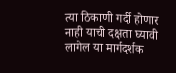त्या ठिकाणी गर्दी होणार नाही याची दक्षता घ्यावी लागेल या मार्गदर्शक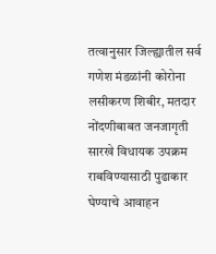तत्वानुसार जिल्ह्यातील सर्व गणेश मंडळांनी कोरोना लसीकरण शिबीर, मतदार नोंदणीबाबत जनजागृती सारखे विधायक उपक्रम राबविण्यासाठी पुढाकार घेण्याचे आवाहन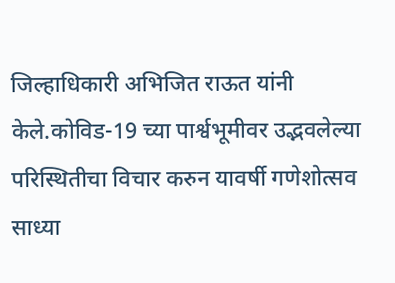जिल्हाधिकारी अभिजित राऊत यांनी केले.कोविड-19 च्या पार्श्वभूमीवर उद्भवलेल्या परिस्थितीचा विचार करुन यावर्षी गणेशोत्सव साध्या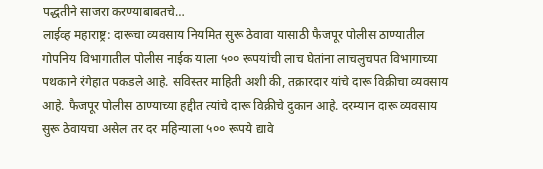पद्धतीने साजरा करण्याबाबतचे…
लाईव्ह महाराष्ट्र: दारूचा व्यवसाय नियमित सुरू ठेवावा यासाठी फैजपूर पोलीस ठाण्यातील गोपनिय विभागातील पोलीस नाईक याला ५०० रूपयांची लाच घेतांना लाचलुचपत विभागाच्या पथकाने रंगेहात पकडले आहे. सविस्तर माहिती अशी की, तक्रारदार यांचे दारू विक्रीचा व्यवसाय आहे. फैजपूर पोलीस ठाण्याच्या हद्दीत त्यांचे दारू विक्रीचे दुकान आहे. दरम्यान दारू व्यवसाय सुरू ठेवायचा असेल तर दर महिन्याला ५०० रूपये द्यावे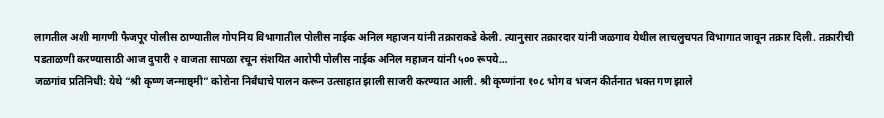लागतील अशी मागणी फैजपूर पोलीस ठाण्यातील गोपनिय विभागातील पोलीस नाईक अनिल महाजन यांनी तक्राराकडे केली. त्यानुसार तक्रारदार यांनी जळगाव येथील लाचलुचपत विभागात जावून तक्रार दिली. तक्रारीची पडताळणी करण्यासाठी आज दुपारी २ वाजता सापळा रचून संशयित आरोपी पोलीस नाईक अनिल महाजन यांनी ५०० रूपये…
जळगांव प्रतिनिधी: येथे “श्री कृष्ण जन्माष्ठ्मी” कोरोना निर्बंधाचे पालन करून उत्साहात झाली साजरी करण्यात आली. श्री कृष्णांना १०८ भोग व भजन कीर्तनात भक्त गण झाले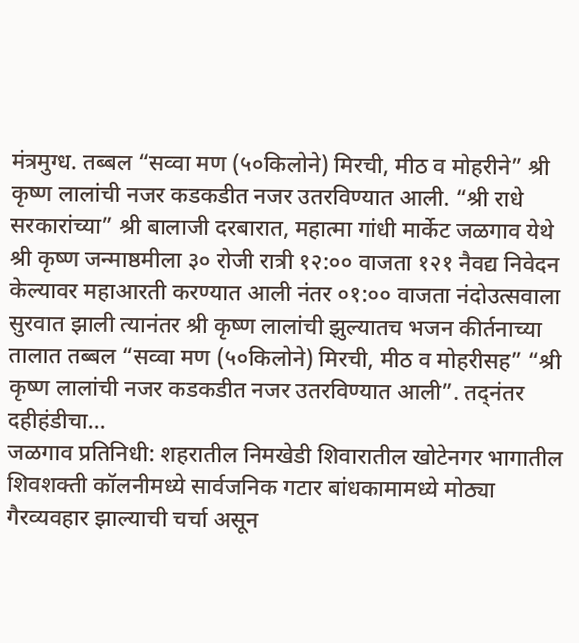मंत्रमुग्ध. तब्बल “सव्वा मण (५०किलोने) मिरची, मीठ व मोहरीने” श्री कृष्ण लालांची नजर कडकडीत नजर उतरविण्यात आली. “श्री राधे सरकारांच्या” श्री बालाजी दरबारात, महात्मा गांधी मार्केट जळगाव येथे श्री कृष्ण जन्माष्ठमीला ३० रोजी रात्री १२:०० वाजता १२१ नैवद्य निवेदन केल्यावर महाआरती करण्यात आली नंतर ०१:०० वाजता नंदोउत्सवाला सुरवात झाली त्यानंतर श्री कृष्ण लालांची झुल्यातच भजन कीर्तनाच्या तालात तब्बल “सव्वा मण (५०किलोने) मिरची, मीठ व मोहरीसह” “श्री कृष्ण लालांची नजर कडकडीत नजर उतरविण्यात आली”. तद्नंतर दहीहंडीचा…
जळगाव प्रतिनिधी: शहरातील निमखेडी शिवारातील खोटेनगर भागातील शिवशक्ती कॉलनीमध्ये सार्वजनिक गटार बांधकामामध्ये मोठ्या गैरव्यवहार झाल्याची चर्चा असून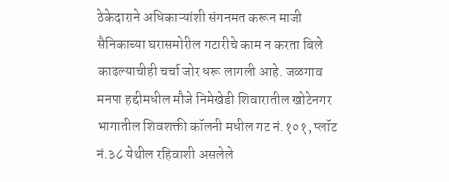ठेकेदाराने अधिकाऱ्यांशी संगनमत करून माजी सैनिकाच्या घरासमोरील गटारीचे काम न करता बिले काढल्याचीही चर्चा जोर धरू लागली आहे. जळगाव मनपा हद्दीमधील मौजे निमेखेडी शिवारातील खोटेनगर भागातील शिवशक्ती कॉलनी मधील गट नं.१०१, प्लॉट नं.३८ येथील रहिवाशी असलेले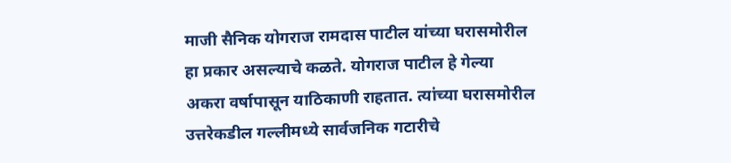माजी सैनिक योगराज रामदास पाटील यांच्या घरासमोरील हा प्रकार असल्याचे कळते. योगराज पाटील हे गेल्या अकरा वर्षापासून याठिकाणी राहतात. त्यांच्या घरासमोरील उत्तरेकडील गल्लीमध्ये सार्वजनिक गटारीचे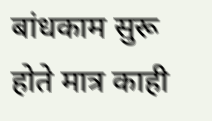बांधकाम सुरू होते मात्र काही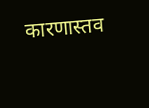कारणास्तव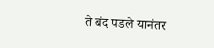ते बंद पडले यानंतर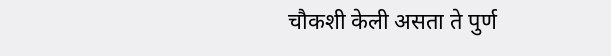चौकशी केली असता ते पुर्ण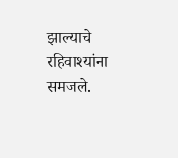झाल्याचे रहिवाश्यांना समजले.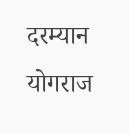दरम्यान योगराज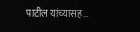पाटील यांच्यासह…